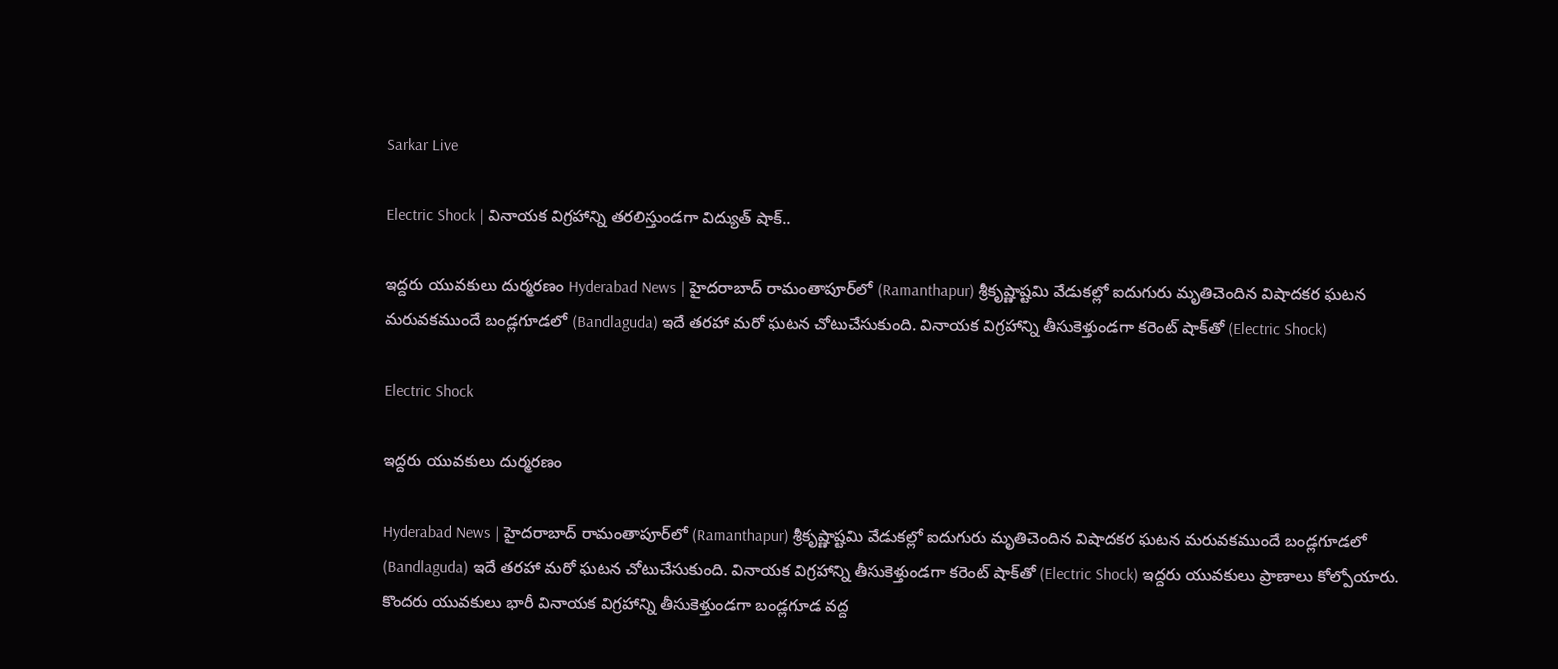Sarkar Live

Electric Shock | వినాయక విగ్రహాన్ని తరలిస్తుండగా విద్యుత్‌ షాక్‌..

ఇద్దరు యువకులు దుర్మరణం Hyderabad News | హైదరాబాద్‌ రామంతాపూర్‌లో (Ramanthapur) శ్రీకృష్ణాష్టమి వేడుకల్లో ఐదుగురు మృతిచెందిన‌ విషాదక‌ర ఘ‌ట‌న మరువకముందే బండ్లగూడలో (Bandlaguda) ఇదే త‌ర‌హా మరో ఘటన చోటుచేసుకుంది. వినాయక విగ్రహాన్ని తీసుకెళ్తుండగా క‌రెంట్ షాక్‌తో (Electric Shock)

Electric Shock

ఇద్దరు యువకులు దుర్మరణం

Hyderabad News | హైదరాబాద్‌ రామంతాపూర్‌లో (Ramanthapur) శ్రీకృష్ణాష్టమి వేడుకల్లో ఐదుగురు మృతిచెందిన‌ విషాదక‌ర ఘ‌ట‌న మరువకముందే బండ్లగూడలో (Bandlaguda) ఇదే త‌ర‌హా మరో ఘటన చోటుచేసుకుంది. వినాయక విగ్రహాన్ని తీసుకెళ్తుండగా క‌రెంట్ షాక్‌తో (Electric Shock) ఇద్దరు యువకులు ప్రాణాలు కోల్పోయారు. కొందరు యువకులు భారీ వినాయక విగ్రహాన్ని తీసుకెళ్తుండ‌గా బండ్లగూడ వద్ద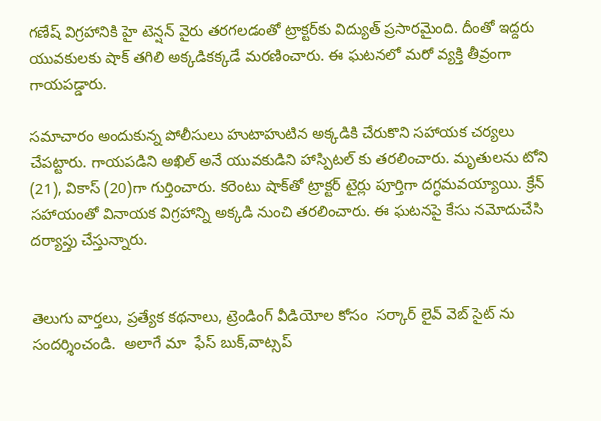గ‌ణేష్‌ విగ్రహానికి హై టెన్షన్‌ వైరు తరగలడంతో ట్రాక్టర్‌కు విద్యుత్ ప్ర‌సార‌మైంది. దీంతో ఇద్దరు యువకులకు షాక్ త‌గిలి అక్కడికక్కడే మరణించారు. ఈ ఘ‌ట‌న‌లో మరో వ్యక్తి తీవ్రంగా గాయపడ్డారు.

స‌మాచారం అందుకున్న పోలీసులు హుటాహుటిన అక్క‌డికి చేరుకొని సహాయక చర్యలు చేపట్టారు. గాయపడిని అఖిల్‌ అనే యువకుడిని హాస్పిట‌ల్ కు తరలించారు. మృతులను టోని (21), వికాస్‌ (20)గా గుర్తించారు. కరెంటు షాక్‌తో ట్రాక్టర్‌ టైర్లు పూర్తిగా ద‌గ్ధ‌మ‌వ‌య్యాయి. క్రేన్‌ సహాయంతో వినాయక విగ్రహాన్ని అక్కడి నుంచి తరలించారు. ఈ ఘటనపై కేసు నమోదుచేసి దర్యాప్తు చేస్తున్నారు.


తెలుగు వార్తలు, ప్రత్యేక కథనాలు, ట్రెండింగ్ వీడియోల కోసం  సర్కార్ లైవ్ వెబ్ సైట్ ను సందర్శించండి.  అలాగే మా  ఫేస్ బుక్,వాట్సప్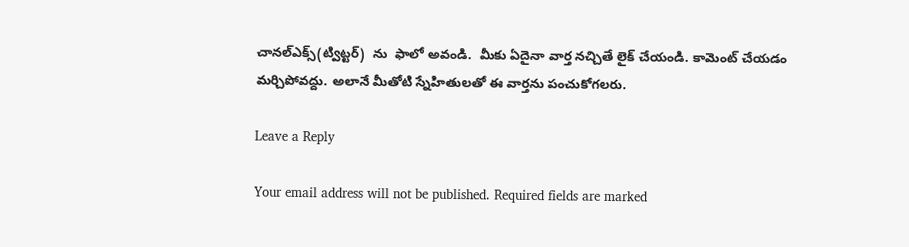చానల్ఎక్స్(ట్విట్టర్)  ను  ఫాలో అవండి.  మీకు ఏదైనా వార్త నచ్చితే లైక్ చేయండి. కామెంట్ చేయడం మర్చిపోవద్దు. అలానే మీతోటి స్నేహితులతో ఈ వార్తను పంచుకోగలరు.

Leave a Reply

Your email address will not be published. Required fields are marked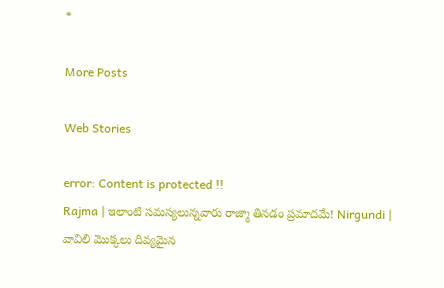*

More Posts

Web Stories

error: Content is protected !!
Rajma | ఇలాంటి సమస్యలున్నవారు రాజ్మా తినడం ప్రమాదమే! Nirgundi | వావిలి మొక్కలు దివ్యమైన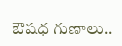ఔషధ గుణాలు..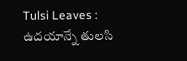Tulsi Leaves : ఉదయాన్నే తులసి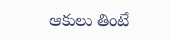ఆకులు తింటే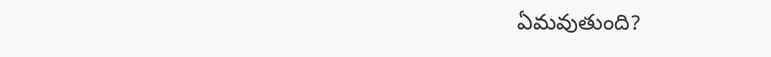ఏమవుతుంది?